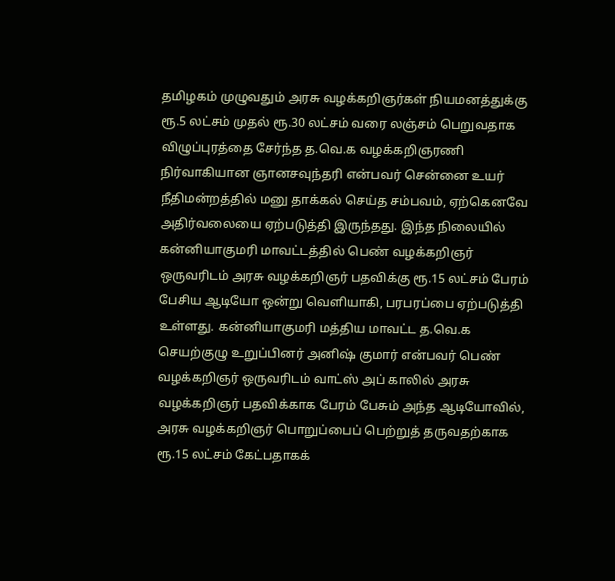தமிழகம் முழுவதும் அரசு வழக்கறிஞர்கள் நியமனத்துக்கு ரூ.5 லட்சம் முதல் ரூ.30 லட்சம் வரை லஞ்சம் பெறுவதாக விழுப்புரத்தை சேர்ந்த த.வெ.க வழக்கறிஞரணி நிர்வாகியான ஞானசவுந்தரி என்பவர் சென்னை உயர் நீதிமன்றத்தில் மனு தாக்கல் செய்த சம்பவம், ஏற்கெனவே அதிர்வலையை ஏற்படுத்தி இருந்தது. இந்த நிலையில் கன்னியாகுமரி மாவட்டத்தில் பெண் வழக்கறிஞர் ஒருவரிடம் அரசு வழக்கறிஞர் பதவிக்கு ரூ.15 லட்சம் பேரம் பேசிய ஆடியோ ஒன்று வெளியாகி, பரபரப்பை ஏற்படுத்தி உள்ளது. கன்னியாகுமரி மத்திய மாவட்ட த.வெ.க செயற்குழு உறுப்பினர் அனிஷ் குமார் என்பவர் பெண் வழக்கறிஞர் ஒருவரிடம் வாட்ஸ் அப் காலில் அரசு வழக்கறிஞர் பதவிக்காக பேரம் பேசும் அந்த ஆடியோவில், அரசு வழக்கறிஞர் பொறுப்பைப் பெற்றுத் தருவதற்காக ரூ.15 லட்சம் கேட்பதாகக்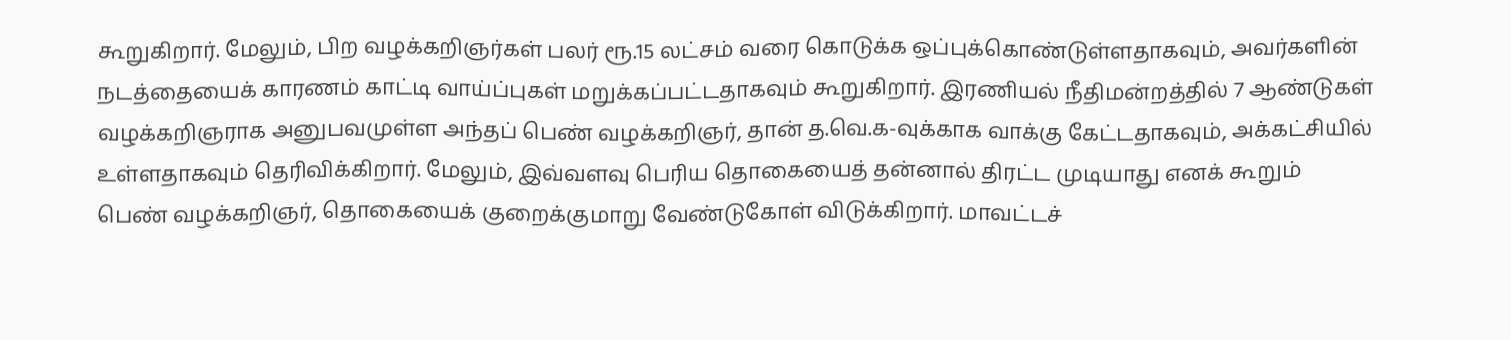கூறுகிறார். மேலும், பிற வழக்கறிஞர்கள் பலர் ரூ.15 லட்சம் வரை கொடுக்க ஒப்புக்கொண்டுள்ளதாகவும், அவர்களின் நடத்தையைக் காரணம் காட்டி வாய்ப்புகள் மறுக்கப்பட்டதாகவும் கூறுகிறார். இரணியல் நீதிமன்றத்தில் 7 ஆண்டுகள் வழக்கறிஞராக அனுபவமுள்ள அந்தப் பெண் வழக்கறிஞர், தான் த.வெ.க-வுக்காக வாக்கு கேட்டதாகவும், அக்கட்சியில் உள்ளதாகவும் தெரிவிக்கிறார். மேலும், இவ்வளவு பெரிய தொகையைத் தன்னால் திரட்ட முடியாது எனக் கூறும் பெண் வழக்கறிஞர், தொகையைக் குறைக்குமாறு வேண்டுகோள் விடுக்கிறார். மாவட்டச்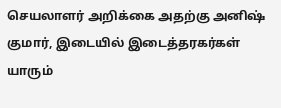செயலாளர் அறிக்கை அதற்கு அனிஷ் குமார், இடையில் இடைத்தரகர்கள் யாரும்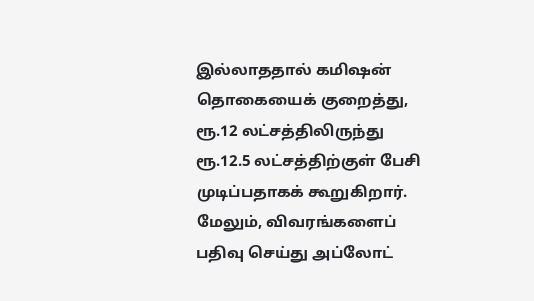இல்லாததால் கமிஷன் தொகையைக் குறைத்து, ரூ.12 லட்சத்திலிருந்து ரூ.12.5 லட்சத்திற்குள் பேசி முடிப்பதாகக் கூறுகிறார். மேலும், விவரங்களைப் பதிவு செய்து அப்லோட்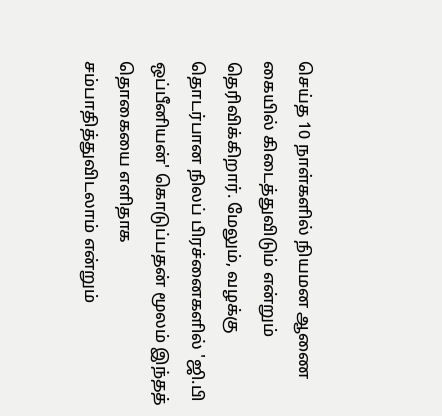செய்த 10 நாள்களில் நியமன ஆணை கையில் கிடைத்துவிடும் என்றும் தெரிவிக்கிறார். மேலும், வழக்கு தொடர்பான நிலப் பிரச்னைகளில் 'ஜி.பி ஒப்பீனியன்' கொடுப்பதன் மூலம் இந்தத் தொகையை எளிதாக சம்பாதித்துவிடலாம் என்றும்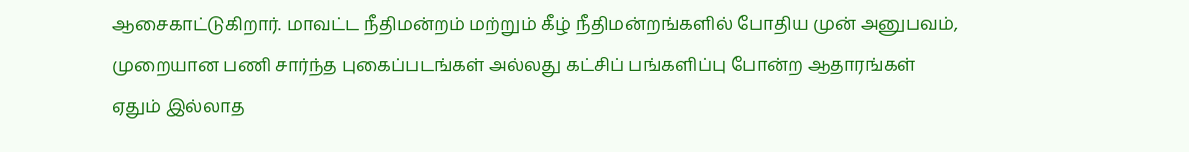ஆசைகாட்டுகிறார். மாவட்ட நீதிமன்றம் மற்றும் கீழ் நீதிமன்றங்களில் போதிய முன் அனுபவம், முறையான பணி சார்ந்த புகைப்படங்கள் அல்லது கட்சிப் பங்களிப்பு போன்ற ஆதாரங்கள் ஏதும் இல்லாத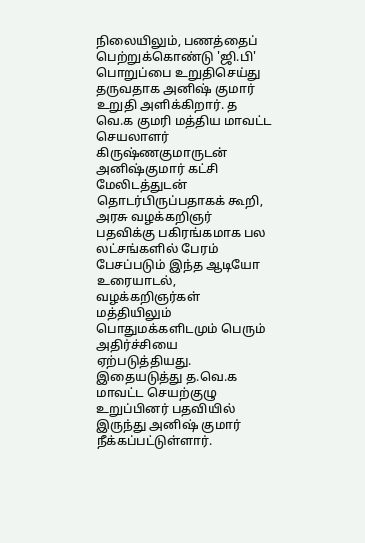நிலையிலும், பணத்தைப் பெற்றுக்கொண்டு 'ஜி.பி' பொறுப்பை உறுதிசெய்து தருவதாக அனிஷ் குமார் உறுதி அளிக்கிறார். த வெ.க குமரி மத்திய மாவட்ட செயலாளர் கிருஷ்ணகுமாருடன் அனிஷ்குமார் கட்சி மேலிடத்துடன் தொடர்பிருப்பதாகக் கூறி, அரசு வழக்கறிஞர் பதவிக்கு பகிரங்கமாக பல லட்சங்களில் பேரம் பேசப்படும் இந்த ஆடியோ உரையாடல், வழக்கறிஞர்கள் மத்தியிலும் பொதுமக்களிடமும் பெரும் அதிர்ச்சியை ஏற்படுத்தியது. இதையடுத்து த.வெ.க மாவட்ட செயற்குழு உறுப்பினர் பதவியில் இருந்து அனிஷ் குமார் நீக்கப்பட்டுள்ளார்.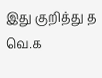இது குறித்து த வெ.க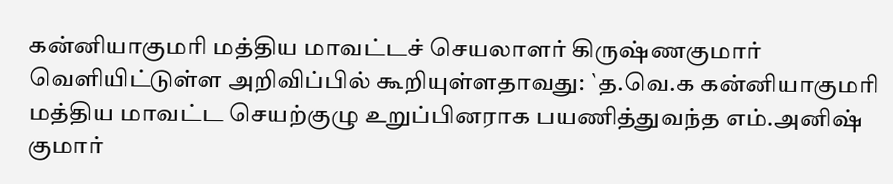கன்னியாகுமரி மத்திய மாவட்டச் செயலாளர் கிருஷ்ணகுமார் வெளியிட்டுள்ள அறிவிப்பில் கூறியுள்ளதாவது: `த.வெ.க கன்னியாகுமரி மத்திய மாவட்ட செயற்குழு உறுப்பினராக பயணித்துவந்த எம்.அனிஷ் குமார்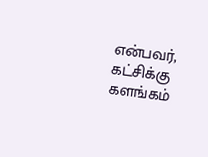என்பவர், கட்சிக்கு களங்கம்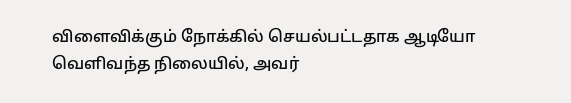விளைவிக்கும் நோக்கில் செயல்பட்டதாக ஆடியோ வெளிவந்த நிலையில், அவர்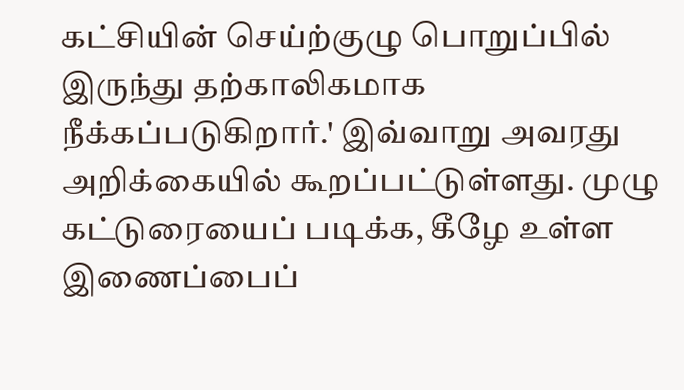கட்சியின் செய்ற்குழு பொறுப்பில் இருந்து தற்காலிகமாக நீக்கப்படுகிறார்.' இவ்வாறு அவரது அறிக்கையில் கூறப்பட்டுள்ளது. முழு கட்டுரையைப் படிக்க, கீழே உள்ள இணைப்பைப்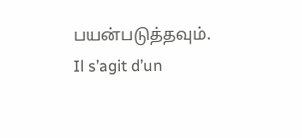பயன்படுத்தவும்.
Il s’agit d’un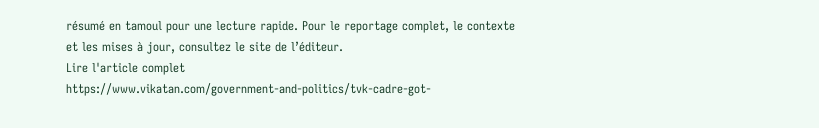résumé en tamoul pour une lecture rapide. Pour le reportage complet, le contexte et les mises à jour, consultez le site de l’éditeur.
Lire l'article complet
https://www.vikatan.com/government-and-politics/tvk-cadre-got-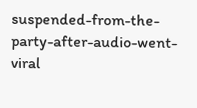suspended-from-the-party-after-audio-went-viral